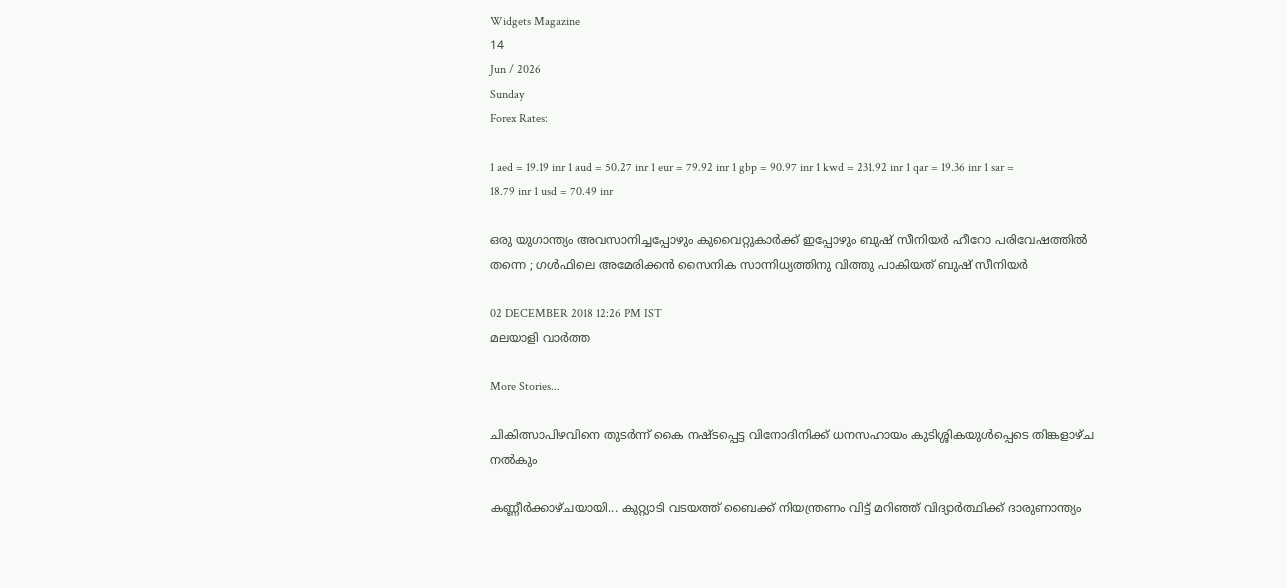Widgets Magazine
14
Jun / 2026
Sunday
Forex Rates:

1 aed = 19.19 inr 1 aud = 50.27 inr 1 eur = 79.92 inr 1 gbp = 90.97 inr 1 kwd = 231.92 inr 1 qar = 19.36 inr 1 sar = 18.79 inr 1 usd = 70.49 inr

ഒരു യുഗാന്ത്യം അവസാനിച്ചപ്പോഴും കുവൈറ്റുകാർക്ക് ഇപ്പോഴും ബുഷ് സീനിയർ ഹീറോ പരിവേഷത്തിൽ തന്നെ ; ഗള്‍ഫിലെ അമേരിക്കന്‍ സൈനിക സാന്നിധ്യത്തിനു വിത്തു പാകിയത് ബുഷ് സീനിയര്‍

02 DECEMBER 2018 12:26 PM IST
മലയാളി വാര്‍ത്ത

More Stories...

ചികിത്സാപിഴവിനെ തുടര്‍ന്ന് കൈ നഷ്ടപ്പെട്ട വിനോദിനിക്ക് ധനസഹായം കുടിശ്ശികയുള്‍പ്പെടെ തിങ്കളാഴ്ച നല്‍കും

കണ്ണീർക്കാഴ്ചയായി... കുറ്റ്യാടി വടയത്ത് ബൈക്ക് നിയന്ത്രണം വിട്ട് മറിഞ്ഞ് വിദ്യാർത്ഥിക്ക് ദാരുണാന്ത്യം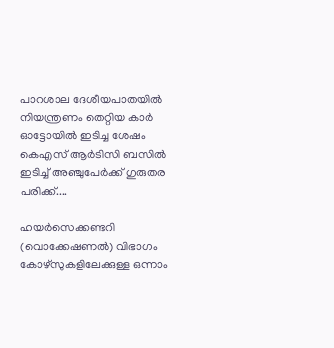പാറശാല ദേശീയപാതയില്‍ നിയന്ത്രണം തെറ്റിയ കാര്‍ ഓട്ടോയില്‍ ഇടിച്ച ശേഷം കെഎസ് ആര്‍ടിസി ബസില്‍ ഇടിച്ച് അഞ്ചുപേര്‍ക്ക് ഗുരുതര പരിക്ക്....

ഹയർസെക്കണ്ടറി (വൊക്കേഷണൽ) വിഭാഗം കോഴ്സുകളിലേക്കുള്ള ഒന്നാം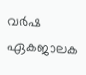വർഷ ഏകജാലക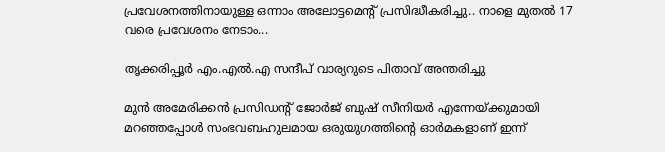പ്രവേശനത്തിനായുള്ള ഒന്നാം അലോട്ടമെന്റ് പ്രസിദ്ധീകരിച്ചു.. നാളെ മുതൽ 17 വരെ പ്രവേശനം നേടാം...

തൃക്കരിപ്പൂർ എം.എൽ.എ സന്ദീപ് വാര്യറുടെ പിതാവ് അന്തരിച്ചു

മുൻ അമേരിക്കൻ പ്രസിഡന്റ് ജോര്‍ജ് ബുഷ് സീനിയര്‍ എന്നേയ്ക്കുമായി മറഞ്ഞപ്പോൾ സംഭവബഹുലമായ ഒരുയുഗത്തിന്റെ ഓര്‍മകളാണ് ഇന്ന്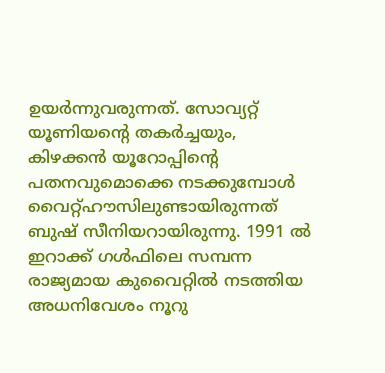ഉയർന്നുവരുന്നത്. സോവ്യറ്റ് യൂണിയന്റെ തകര്‍ച്ചയും, കിഴക്കന്‍ യൂറോപ്പിന്റെ പതനവുമൊക്കെ നടക്കുമ്പോള്‍ വൈറ്റ്ഹൗസിലുണ്ടായിരുന്നത് ബുഷ് സീനിയറായിരുന്നു. 1991 ല്‍ ഇറാക്ക് ഗൾഫിലെ സമ്പന്ന രാജ്യമായ കുവൈറ്റില്‍ നടത്തിയ അധനിവേശം നൂറു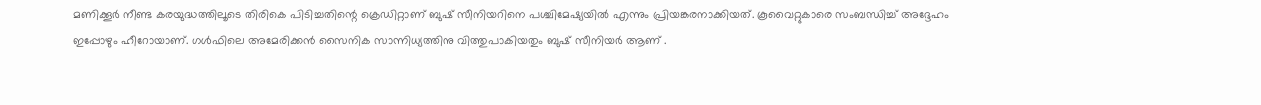മണിക്കൂര്‍ നീണ്ട കരയുദ്ധത്തിലൂടെ തിരികെ പിടിച്ചതിന്റെ ക്രെഡിറ്റാണ് ബുഷ് സീനിയറിനെ പശ്ചിമേഷ്യയില്‍ എന്നും പ്രിയങ്കരനാക്കിയത്. കൂവൈറ്റുകാരെ സംബന്ധിച്ച് അദ്ദേഹം ഇപ്പോഴും ഹീറോയാണ്. ഗള്‍ഫിലെ അമേരിക്കന്‍ സൈനിക സാന്നിധ്യത്തിനു വിത്തുപാകിയതും ബുഷ് സീനിയര്‍ ആണ് .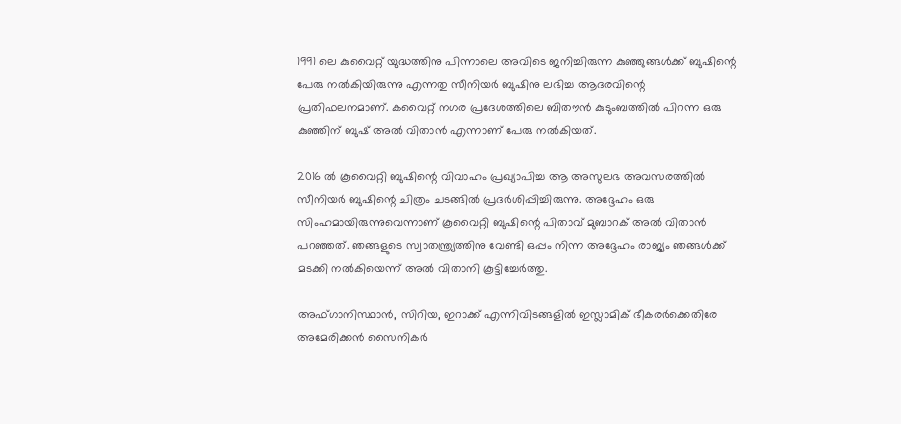1991 ലെ കുവൈറ്റ് യുദ്ധത്തിനു പിന്നാലെ അവിടെ ജനിച്ചിരുന്ന കുഞ്ഞുങ്ങള്‍ക്ക് ബുഷിന്റെ പേരു നല്‍കിയിരുന്നു എന്നതു സീനിയര്‍ ബുഷിനു ലഭിച്ച ആദരവിന്റെ പ്രതിഫലനമാണ്. കവൈറ്റ് നഗര പ്രദേശത്തിലെ ബിതൗന്‍ കുടുംബത്തില്‍ പിറന്ന ഒരു കുഞ്ഞിന് ബുഷ് അല്‍ വിതാന്‍ എന്നാണ് പേരു നല്‍കിയത്.

2016 ല്‍ കൂവൈറ്റി ബുഷിന്റെ വിവാഹം പ്രഖ്യാപിച്ച ആ അസുലഭ അവസരത്തില്‍ സീനിയര്‍ ബുഷിന്റെ ചിത്രം ചടങ്ങില്‍ പ്രദര്‍ശിപ്പിച്ചിരുന്നു. അദ്ദേഹം ഒരു സിംഹമായിരുന്നുവെന്നാണ് കൂവൈറ്റി ബുഷിന്റെ പിതാവ് മുബാറക് അല്‍ വിതാന്‍ പറഞ്ഞത്. ഞങ്ങളുടെ സ്വാതന്ത്ര്യത്തിനു വേണ്ടി ഒപ്പം നിന്ന അദ്ദേഹം രാജ്യം ഞങ്ങള്‍ക്ക് മടക്കി നല്‍കിയെന്ന് അല്‍ വിതാനി കൂട്ടിച്ചേര്‍ത്തു.

അഫ്ഗാനിസ്ഥാന്‍, സിറിയ, ഇറാക്ക് എന്നിവിടങ്ങളില്‍ ഇസ്ലാമിക് ഭീകരര്‍ക്കെതിരേ അമേരിക്കന്‍ സൈനികര്‍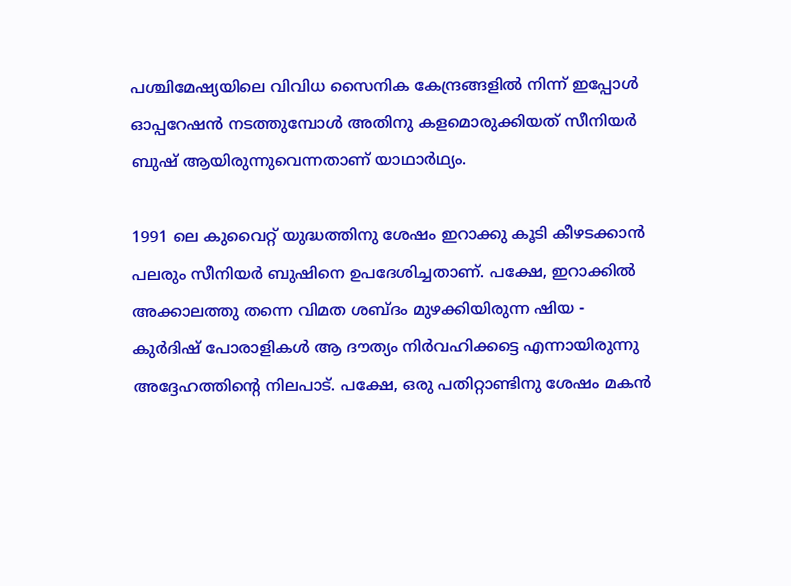പശ്ചിമേഷ്യയിലെ വിവിധ സൈനിക കേന്ദ്രങ്ങളില്‍ നിന്ന് ഇപ്പോള്‍ ഓപ്പറേഷന്‍ നടത്തുമ്പോള്‍ അതിനു കളമൊരുക്കിയത് സീനിയര്‍ ബുഷ് ആയിരുന്നുവെന്നതാണ് യാഥാര്‍ഥ്യം.

1991 ലെ കുവൈറ്റ് യുദ്ധത്തിനു ശേഷം ഇറാക്കു കൂടി കീഴടക്കാന്‍ പലരും സീനിയര്‍ ബുഷിനെ ഉപദേശിച്ചതാണ്. പക്ഷേ, ഇറാക്കില്‍ അക്കാലത്തു തന്നെ വിമത ശബ്ദം മുഴക്കിയിരുന്ന ഷിയ - കുര്‍ദിഷ് പോരാളികള്‍ ആ ദൗത്യം നിര്‍വഹിക്കട്ടെ എന്നായിരുന്നു അദ്ദേഹത്തിന്റെ നിലപാട്. പക്ഷേ, ഒരു പതിറ്റാണ്ടിനു ശേഷം മകന്‍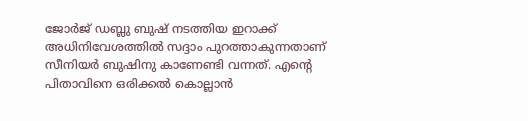ജോര്‍ജ് ഡബ്ലു ബുഷ് നടത്തിയ ഇറാക്ക് അധിനിവേശത്തില്‍ സദ്ദാം പുറത്താകുന്നതാണ് സീനിയര്‍ ബുഷിനു കാണേണ്ടി വന്നത്. എന്റെ പിതാവിനെ ഒരിക്കല്‍ കൊല്ലാന്‍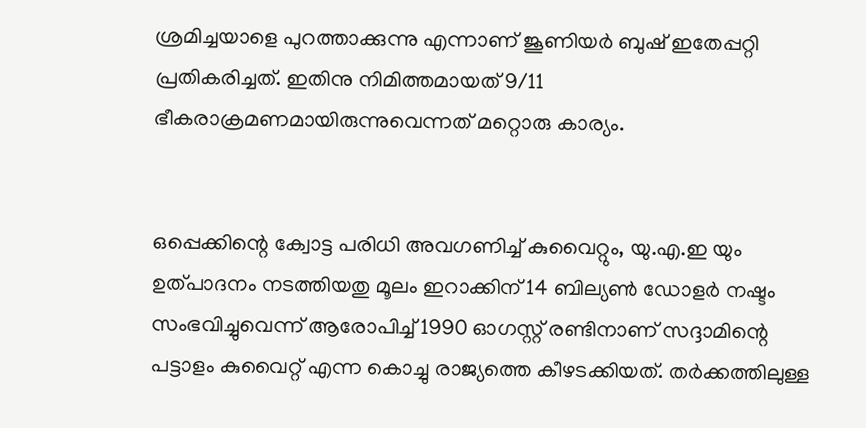ശ്രമിച്ചയാളെ പുറത്താക്കുന്നു എന്നാണ് ജൂണിയര്‍ ബുഷ് ഇതേപ്പറ്റി പ്രതികരിച്ചത്. ഇതിനു നിമിത്തമായത് 9/11 ഭീകരാക്രമണമായിരുന്നുവെന്നത് മറ്റൊരു കാര്യം.


ഒപ്പെക്കിന്റെ ക്വോട്ട പരിധി അവഗണിച്ച് കുവൈറ്റും, യു.എ.ഇ യും ഉത്പാദനം നടത്തിയതു മൂലം ഇറാക്കിന് 14 ബില്യണ്‍ ഡോളര്‍ നഷ്ടം സംഭവിച്ചുവെന്ന് ആരോപിച്ച് 1990 ഓഗസ്റ്റ് രണ്ടിനാണ് സദ്ദാമിന്റെ പട്ടാളം കുവൈറ്റ് എന്ന കൊച്ചു രാജ്യത്തെ കീഴടക്കിയത്. തര്‍ക്കത്തിലുള്ള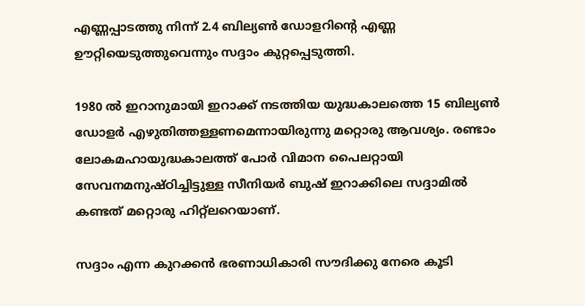എണ്ണപ്പാടത്തു നിന്ന് 2.4 ബില്യണ്‍ ഡോളറിന്റെ എണ്ണ ഊറ്റിയെടുത്തുവെന്നും സദ്ദാം കുറ്റപ്പെടുത്തി.

1980 ല്‍ ഇറാനുമായി ഇറാക്ക് നടത്തിയ യുദ്ധകാലത്തെ 15 ബില്യണ്‍ ഡോളര്‍ എഴുതിത്തള്ളണമെന്നായിരുന്നു മറ്റൊരു ആവശ്യം. രണ്ടാം ലോകമഹായുദ്ധകാലത്ത് പോര്‍ വിമാന പൈലറ്റായി സേവനമനുഷ്ഠിച്ചിട്ടുള്ള സീനിയര്‍ ബുഷ് ഇറാക്കിലെ സദ്ദാമില്‍ കണ്ടത് മറ്റൊരു ഹിറ്റ്‌ലറെയാണ്.

സദ്ദാം എന്ന കുറക്കന്‍ ഭരണാധികാരി സൗദിക്കു നേരെ കൂടി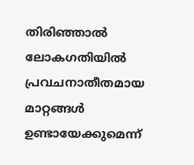തിരിഞ്ഞാല്‍ ലോകഗതിയില്‍ പ്രവചനാതീതമായ മാറ്റങ്ങള്‍ ഉണ്ടായേക്കുമെന്ന്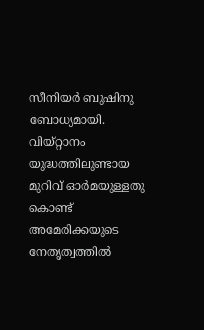സീനിയര്‍ ബുഷിനു ബോധ്യമായി. വിയ്റ്റാനം യുദ്ധത്തിലുണ്ടായ മുറിവ് ഓര്‍മയുള്ളതു കൊണ്ട് അമേരിക്കയുടെ നേതൃത്വത്തില്‍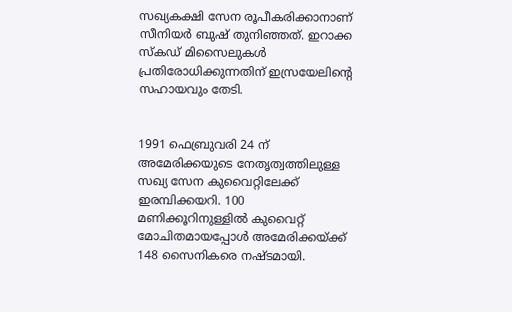സഖ്യകക്ഷി സേന രൂപീകരിക്കാനാണ് സീനിയര്‍ ബുഷ് തുനിഞ്ഞത്. ഇറാക്ക സ്‌കഡ് മിസൈലുകള്‍ പ്രതിരോധിക്കുന്നതിന് ഇസ്രയേലിന്റെ സഹായവും തേടി.


1991 ഫെബ്രുവരി 24 ന് അമേരിക്കയുടെ നേതൃത്വത്തിലുള്ള സഖ്യ സേന കുവൈറ്റിലേക്ക് ഇരമ്പിക്കയറി. 100 മണിക്കൂറിനുള്ളില്‍ കുവൈറ്റ് മോചിതമായപ്പോള്‍ അമേരിക്കയ്ക്ക് 148 സൈനികരെ നഷ്ടമായി.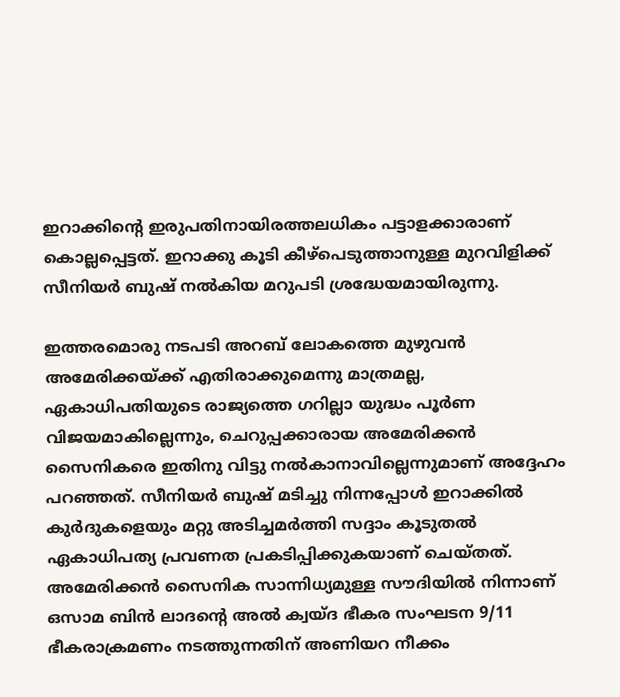ഇറാക്കിന്റെ ഇരുപതിനായിരത്തലധികം പട്ടാളക്കാരാണ് കൊല്ലപ്പെട്ടത്. ഇറാക്കു കൂടി കീഴ്‌പെടുത്താനുള്ള മുറവിളിക്ക് സീനിയര്‍ ബുഷ് നല്‍കിയ മറുപടി ശ്രദ്ധേയമായിരുന്നു.

ഇത്തരമൊരു നടപടി അറബ് ലോകത്തെ മുഴുവന്‍ അമേരിക്കയ്ക്ക് എതിരാക്കുമെന്നു മാത്രമല്ല, ഏകാധിപതിയുടെ രാജ്യത്തെ ഗറില്ലാ യുദ്ധം പൂര്‍ണ വിജയമാകില്ലെന്നും, ചെറുപ്പക്കാരായ അമേരിക്കന്‍ സൈനികരെ ഇതിനു വിട്ടു നല്‍കാനാവില്ലെന്നുമാണ് അദ്ദേഹം പറഞ്ഞത്. സീനിയര്‍ ബുഷ് മടിച്ചു നിന്നപ്പോള്‍ ഇറാക്കില്‍ കുര്‍ദുകളെയും മറ്റു അടിച്ചമര്‍ത്തി സദ്ദാം കൂടുതല്‍ ഏകാധിപത്യ പ്രവണത പ്രകടിപ്പിക്കുകയാണ് ചെയ്തത്. അമേരിക്കന്‍ സൈനിക സാന്നിധ്യമുള്ള സൗദിയില്‍ നിന്നാണ് ഒസാമ ബിന്‍ ലാദന്റെ അല്‍ ക്വയ്ദ ഭീകര സംഘടന 9/11 ഭീകരാക്രമണം നടത്തുന്നതിന് അണിയറ നീക്കം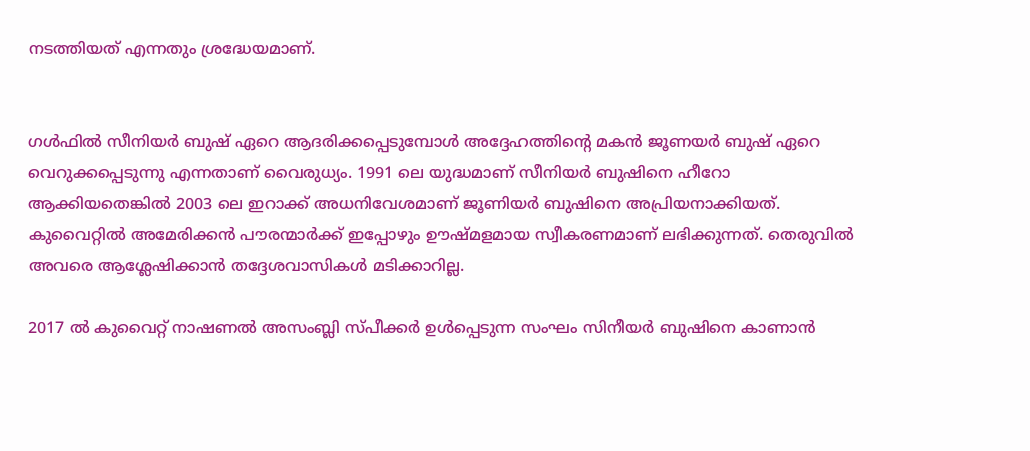നടത്തിയത് എന്നതും ശ്രദ്ധേയമാണ്.


ഗള്‍ഫില്‍ സീനിയര്‍ ബുഷ് ഏറെ ആദരിക്കപ്പെടുമ്പോള്‍ അദ്ദേഹത്തിന്റെ മകന്‍ ജൂണയര്‍ ബുഷ് ഏറെ വെറുക്കപ്പെടുന്നു എന്നതാണ് വൈരുധ്യം. 1991 ലെ യുദ്ധമാണ് സീനിയര്‍ ബുഷിനെ ഹീറോ ആക്കിയതെങ്കില്‍ 2003 ലെ ഇറാക്ക് അധനിവേശമാണ് ജൂണിയര്‍ ബുഷിനെ അപ്രിയനാക്കിയത്. കുവൈറ്റില്‍ അമേരിക്കന്‍ പൗരന്മാര്‍ക്ക് ഇപ്പോഴും ഊഷ്മളമായ സ്വീകരണമാണ് ലഭിക്കുന്നത്. തെരുവില്‍ അവരെ ആശ്ലേഷിക്കാന്‍ തദ്ദേശവാസികള്‍ മടിക്കാറില്ല.

2017 ല്‍ കുവൈറ്റ് നാഷണല്‍ അസംബ്ലി സ്പീക്കര്‍ ഉള്‍പ്പെടുന്ന സംഘം സിനീയര്‍ ബുഷിനെ കാണാന്‍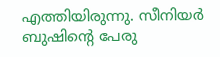എത്തിയിരുന്നു. സീനിയര്‍ ബുഷിന്റെ പേരു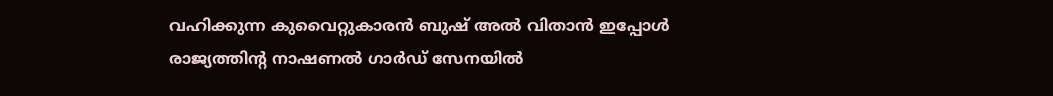വഹിക്കുന്ന കുവൈറ്റുകാരന്‍ ബുഷ് അല്‍ വിതാന്‍ ഇപ്പോള്‍ രാജ്യത്തിന്റ നാഷണല്‍ ഗാര്‍ഡ് സേനയില്‍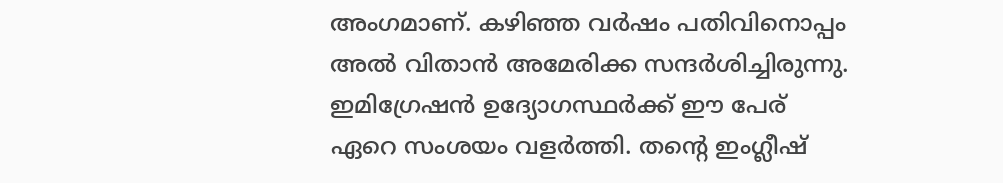അംഗമാണ്. കഴിഞ്ഞ വര്‍ഷം പതിവിനൊപ്പം അല്‍ വിതാന്‍ അമേരിക്ക സന്ദര്‍ശിച്ചിരുന്നു. ഇമിഗ്രേഷന്‍ ഉദ്യോഗസ്ഥര്‍ക്ക് ഈ പേര് ഏറെ സംശയം വളര്‍ത്തി. തന്റെ ഇംഗ്ലീഷ്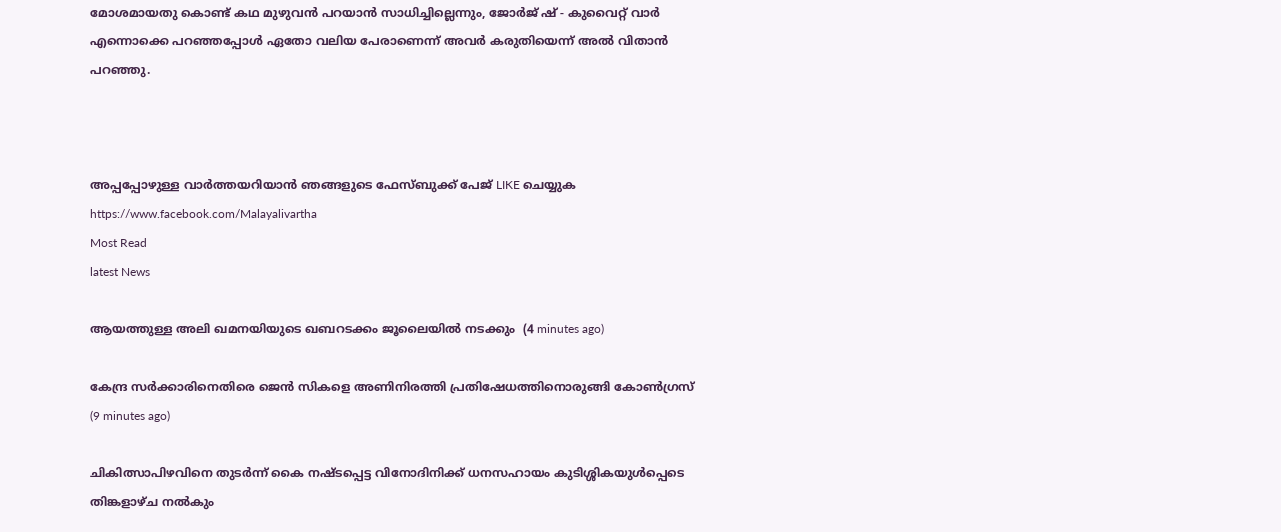മോശമായതു കൊണ്ട് കഥ മുഴുവന്‍ പറയാന്‍ സാധിച്ചില്ലെന്നും, ജോര്‍ജ് ഷ് - കുവൈറ്റ് വാര്‍ എന്നൊക്കെ പറഞ്ഞപ്പോള്‍ ഏതോ വലിയ പേരാണെന്ന് അവര്‍ കരുതിയെന്ന് അല്‍ വിതാന്‍ പറഞ്ഞു.



അപ്പപ്പോഴുള്ള വാര്‍ത്തയറിയാന്‍ ഞങ്ങളുടെ ഫേസ്‌ബുക്ക്‌ പേജ് LIKE ചെയ്യുക
https://www.facebook.com/Malayalivartha
Most Read
latest News

ആയത്തുള്ള അലി ഖമനയിയുടെ ഖബറടക്കം ജൂലൈയില്‍ നടക്കും  (4 minutes ago)

കേന്ദ്ര സര്‍ക്കാരിനെതിരെ ജെന്‍ സികളെ അണിനിരത്തി പ്രതിഷേധത്തിനൊരുങ്ങി കോണ്‍ഗ്രസ്  (9 minutes ago)

ചികിത്സാപിഴവിനെ തുടര്‍ന്ന് കൈ നഷ്ടപ്പെട്ട വിനോദിനിക്ക് ധനസഹായം കുടിശ്ശികയുള്‍പ്പെടെ തിങ്കളാഴ്ച നല്‍കും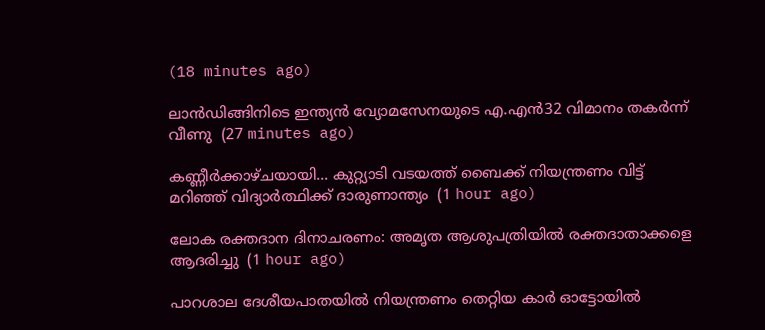(18 minutes ago)

ലാന്‍ഡിങ്ങിനിടെ ഇന്ത്യന്‍ വ്യോമസേനയുടെ എ.എന്‍32 വിമാനം തകര്‍ന്ന് വീണു  (27 minutes ago)

കണ്ണീർക്കാഴ്ചയായി... കുറ്റ്യാടി വടയത്ത് ബൈക്ക് നിയന്ത്രണം വിട്ട് മറിഞ്ഞ് വിദ്യാർത്ഥിക്ക് ദാരുണാന്ത്യം  (1 hour ago)

ലോക രക്തദാന ദിനാചരണം: അമൃത ആശുപത്രിയിൽ രക്തദാതാക്കളെ ആദരിച്ചു  (1 hour ago)

പാറശാല ദേശീയപാതയില്‍ നിയന്ത്രണം തെറ്റിയ കാര്‍ ഓട്ടോയില്‍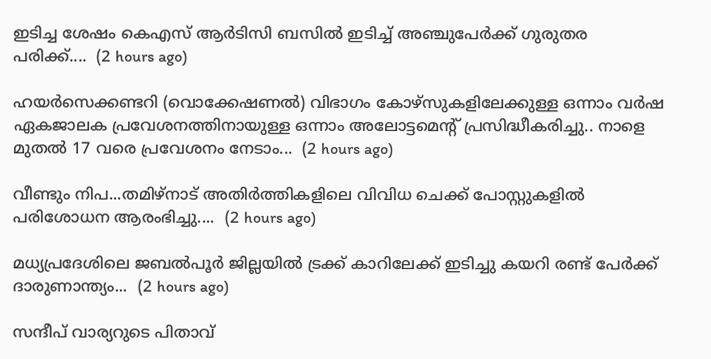ഇടിച്ച ശേഷം കെഎസ് ആര്‍ടിസി ബസില്‍ ഇടിച്ച് അഞ്ചുപേര്‍ക്ക് ഗുരുതര പരിക്ക്....  (2 hours ago)

ഹയർസെക്കണ്ടറി (വൊക്കേഷണൽ) വിഭാഗം കോഴ്സുകളിലേക്കുള്ള ഒന്നാം വർഷ ഏകജാലക പ്രവേശനത്തിനായുള്ള ഒന്നാം അലോട്ടമെന്റ് പ്രസിദ്ധീകരിച്ചു.. നാളെ മുതൽ 17 വരെ പ്രവേശനം നേടാം...  (2 hours ago)

വീണ്ടും നിപ...തമിഴ്നാട് അതിർത്തികളിലെ വിവിധ ചെക്ക് പോസ്റ്റുകളിൽ പരിശോധന ആരംഭിച്ചു....  (2 hours ago)

മധ്യപ്രദേശിലെ ജബൽപൂർ ജില്ലയിൽ ട്രക്ക് കാറിലേക്ക് ഇടിച്ചു കയറി രണ്ട് പേർക്ക് ദാരുണാന്ത‍്യം...  (2 hours ago)

സന്ദീപ് വാര്യറുടെ പിതാവ്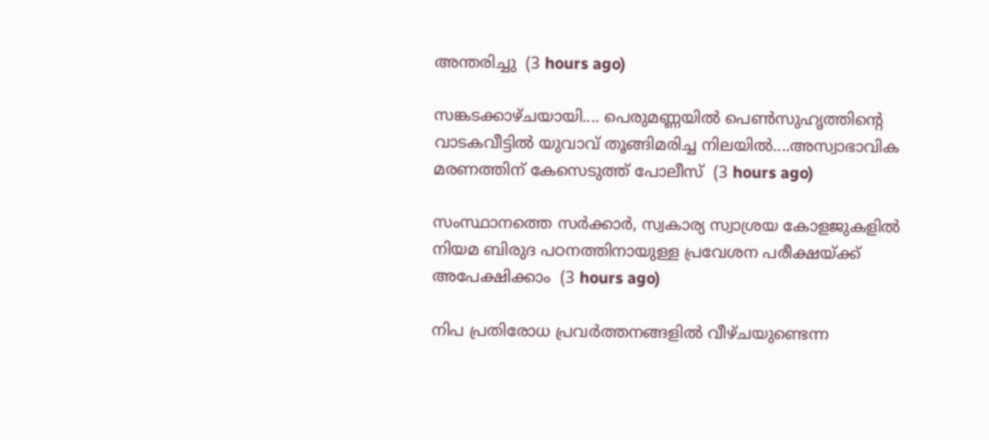അന്തരിച്ചു  (3 hours ago)

സങ്കടക്കാഴ്ചയായി.... പെരുമണ്ണയിൽ പെൺസുഹൃത്തിന്റെ വാടകവീട്ടിൽ യുവാവ്‌ തൂങ്ങിമരിച്ച നിലയിൽ....അസ്വാഭാവിക മരണത്തിന് കേസെടുത്ത് പോലീസ്  (3 hours ago)

സംസ്ഥാനത്തെ സർക്കാർ, സ്വകാര്യ സ്വാശ്രയ കോളജുകളിൽ നിയമ ബിരുദ പഠനത്തിനായുള്ള പ്രവേശന പരീക്ഷയ്ക്ക് അപേക്ഷിക്കാം  (3 hours ago)

നിപ പ്രതിരോധ പ്രവർത്തനങ്ങളിൽ വീഴ്ചയുണ്ടെന്ന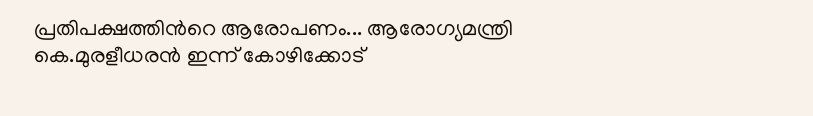പ്രതിപക്ഷത്തിൻറെ ആരോപണം... ആരോഗ്യമന്ത്രി കെ.മുരളീധരൻ ഇന്ന് കോഴിക്കോട്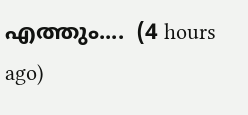എത്തും....  (4 hours ago)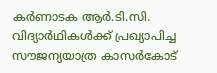കർണാടക ആർ.ടി.സി. വിദ്യാർഥികൾക്ക് പ്രഖ്യാപിച്ച സൗജന്യയാത്ര കാസർകോട്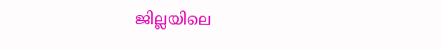ജില്ലയിലെ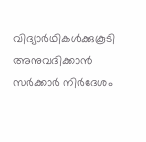വിദ്യാർഥികൾക്കുകൂടി അനുവദിക്കാൻ സർക്കാർ നിർദേശം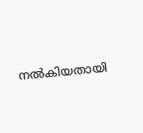നൽകിയതായി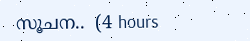സൂചന..  (4 hours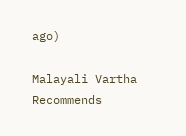ago)

Malayali Vartha Recommends